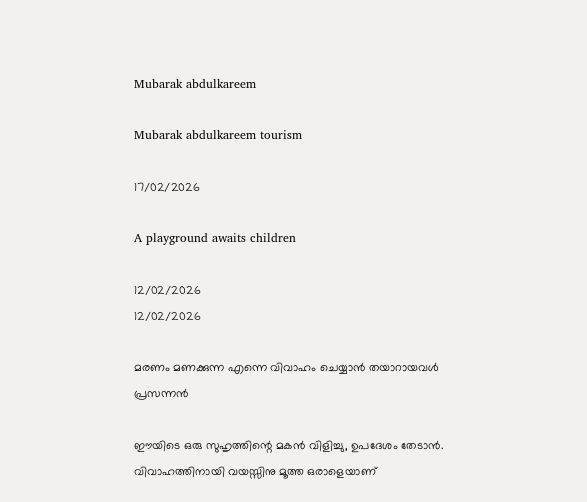Mubarak abdulkareem

Mubarak abdulkareem tourism

17/02/2026

A playground awaits children

12/02/2026
12/02/2026

മരണം മണക്കുന്ന എന്നെ വിവാഹം ചെയ്യാന്‍ തയാറായവള്‍
പ്രസന്നന്‍

ഈയിടെ ഒരു സുഹൃത്തിന്റെ മകന്‍ വിളിച്ചു, ഉപദേശം തേടാന്‍. വിവാഹത്തിനായി വയസ്സിനു മൂത്ത ഒരാളെയാണ്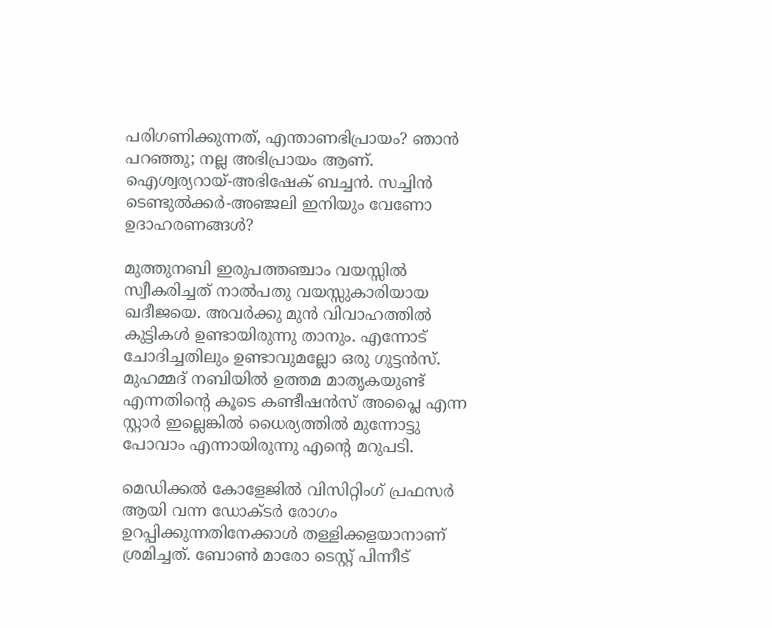പരിഗണിക്കുന്നത്, എന്താണഭിപ്രായം? ഞാന്‍ പറഞ്ഞു; നല്ല അഭിപ്രായം ആണ്. ഐശ്വര്യറായ്-അഭിഷേക് ബച്ചന്‍. സച്ചിന്‍ ടെണ്ടുല്‍ക്കര്‍-അഞ്ജലി ഇനിയും വേണോ ഉദാഹരണങ്ങള്‍?

മുത്തുനബി ഇരുപത്തഞ്ചാം വയസ്സില്‍ സ്വീകരിച്ചത് നാല്‍പതു വയസ്സുകാരിയായ ഖദീജയെ. അവര്‍ക്കു മുന്‍ വിവാഹത്തില്‍ കുട്ടികള്‍ ഉണ്ടായിരുന്നു താനും. എന്നോട് ചോദിച്ചതിലും ഉണ്ടാവുമല്ലോ ഒരു ഗുട്ടന്‍സ്. മുഹമ്മദ് നബിയില്‍ ഉത്തമ മാതൃകയുണ്ട് എന്നതിന്റെ കൂടെ കണ്ടീഷന്‍സ് അപ്ലൈ എന്ന സ്റ്റാര്‍ ഇല്ലെങ്കില്‍ ധൈര്യത്തില്‍ മുന്നോട്ടു പോവാം എന്നായിരുന്നു എന്റെ മറുപടി.

മെഡിക്കല്‍ കോളേജില്‍ വിസിറ്റിംഗ് പ്രഫസര്‍ ആയി വന്ന ഡോക്ടര്‍ രോഗം ഉറപ്പിക്കുന്നതിനേക്കാള്‍ തള്ളിക്കളയാനാണ് ശ്രമിച്ചത്. ബോണ്‍ മാരോ ടെസ്റ്റ് പിന്നീട്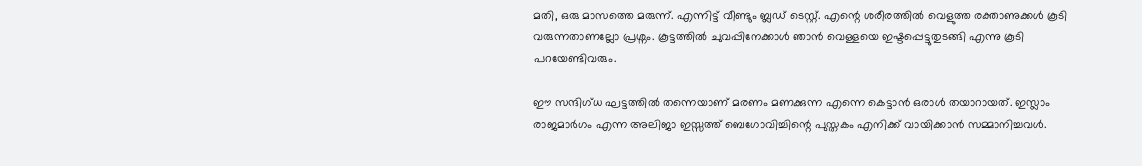മതി, ഒരു മാസത്തെ മരുന്ന്. എന്നിട്ട് വീണ്ടും ബ്ലഡ് ടെസ്റ്റ്. എന്റെ ശരീരത്തില്‍ വെളുത്ത രക്താണുക്കള്‍ കൂടി വരുന്നതാണല്ലോ പ്രശ്നം. കൂട്ടത്തില്‍ ചുവപ്പിനേക്കാള്‍ ഞാന്‍ വെള്ളയെ ഇഷ്ടപ്പെട്ടുതുടങ്ങി എന്നു കൂടി പറയേണ്ടിവരും.

ഈ സന്ദിഗ്ധ ഘട്ടത്തില്‍ തന്നെയാണ് മരണം മണക്കുന്ന എന്നെ കെട്ടാന്‍ ഒരാള്‍ തയാറായത്. ഇസ്ലാം രാജമാര്‍ഗം എന്ന അലിജാ ഇസ്സത്ത് ബെഗോവിച്ചിന്റെ പുസ്തകം എനിക്ക് വായിക്കാന്‍ സമ്മാനിച്ചവള്‍.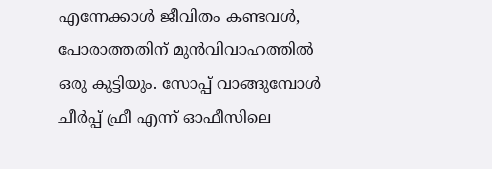എന്നേക്കാള്‍ ജീവിതം കണ്ടവള്‍, പോരാത്തതിന് മുന്‍വിവാഹത്തില്‍ ഒരു കുട്ടിയും. സോപ്പ് വാങ്ങുമ്പോള്‍ ചീര്‍പ്പ് ഫ്രീ എന്ന് ഓഫീസിലെ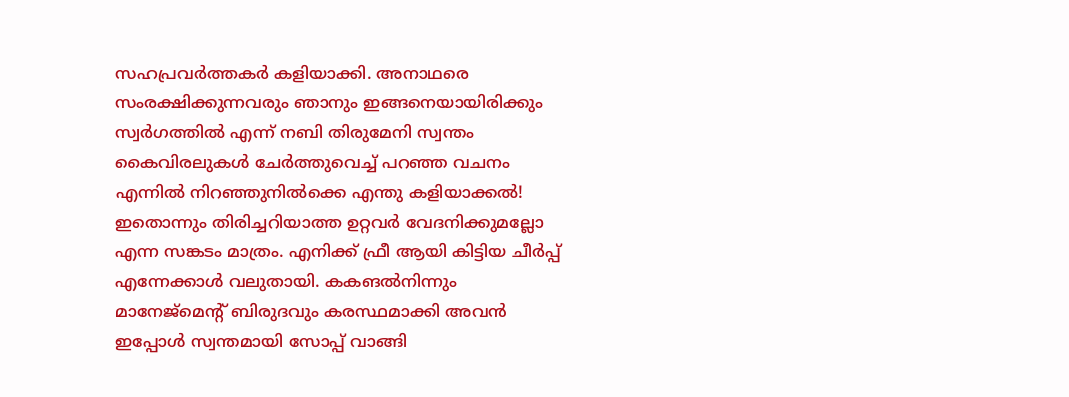സഹപ്രവര്‍ത്തകര്‍ കളിയാക്കി. അനാഥരെ സംരക്ഷിക്കുന്നവരും ഞാനും ഇങ്ങനെയായിരിക്കും സ്വര്‍ഗത്തില്‍ എന്ന് നബി തിരുമേനി സ്വന്തം കൈവിരലുകള്‍ ചേര്‍ത്തുവെച്ച് പറഞ്ഞ വചനം എന്നില്‍ നിറഞ്ഞുനില്‍ക്കെ എന്തു കളിയാക്കല്‍! ഇതൊന്നും തിരിച്ചറിയാത്ത ഉറ്റവര്‍ വേദനിക്കുമല്ലോ എന്ന സങ്കടം മാത്രം. എനിക്ക് ഫ്രീ ആയി കിട്ടിയ ചീര്‍പ്പ് എന്നേക്കാള്‍ വലുതായി. കകങല്‍നിന്നും മാനേജ്മെന്റ് ബിരുദവും കരസ്ഥമാക്കി അവന്‍ ഇപ്പോള്‍ സ്വന്തമായി സോപ്പ് വാങ്ങി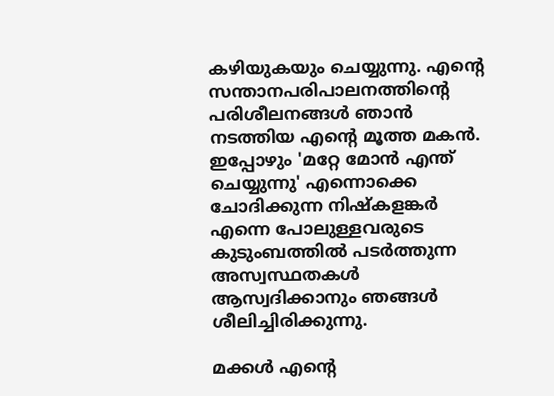കഴിയുകയും ചെയ്യുന്നു. എന്റെ സന്താനപരിപാലനത്തിന്റെ പരിശീലനങ്ങള്‍ ഞാന്‍ നടത്തിയ എന്റെ മൂത്ത മകന്‍. ഇപ്പോഴും 'മറ്റേ മോന്‍ എന്ത് ചെയ്യുന്നു' എന്നൊക്കെ ചോദിക്കുന്ന നിഷ്‌കളങ്കര്‍ എന്നെ പോലുള്ളവരുടെ കുടുംബത്തില്‍ പടര്‍ത്തുന്ന അസ്വസ്ഥതകള്‍ ആസ്വദിക്കാനും ഞങ്ങള്‍ ശീലിച്ചിരിക്കുന്നു.

മക്കള്‍ എന്റെ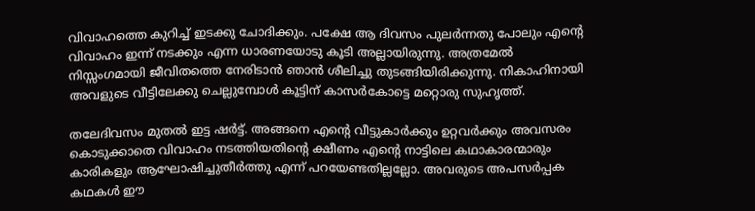വിവാഹത്തെ കുറിച്ച് ഇടക്കു ചോദിക്കും. പക്ഷേ ആ ദിവസം പുലര്‍ന്നതു പോലും എന്റെ വിവാഹം ഇന്ന് നടക്കും എന്ന ധാരണയോടു കൂടി അല്ലായിരുന്നു. അത്രമേല്‍ നിസ്സംഗമായി ജീവിതത്തെ നേരിടാന്‍ ഞാന്‍ ശീലിച്ചു തുടങ്ങിയിരിക്കുന്നു. നികാഹിനായി അവളുടെ വീട്ടിലേക്കു ചെല്ലുമ്പോള്‍ കൂട്ടിന് കാസര്‍കോട്ടെ മറ്റൊരു സുഹൃത്ത്.

തലേദിവസം മുതല്‍ ഇട്ട ഷര്‍ട്ട്. അങ്ങനെ എന്റെ വീട്ടുകാര്‍ക്കും ഉറ്റവര്‍ക്കും അവസരം കൊടുക്കാതെ വിവാഹം നടത്തിയതിന്റെ ക്ഷീണം എന്റെ നാട്ടിലെ കഥാകാരന്മാരും കാരികളും ആഘോഷിച്ചുതീര്‍ത്തു എന്ന് പറയേണ്ടതില്ലല്ലോ. അവരുടെ അപസര്‍പ്പക കഥകള്‍ ഈ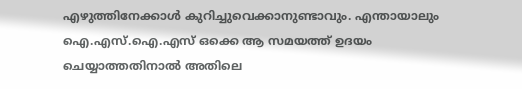എഴുത്തിനേക്കാള്‍ കുറിച്ചുവെക്കാനുണ്ടാവും. എന്തായാലും ഐ.എസ്.ഐ.എസ് ഒക്കെ ആ സമയത്ത് ഉദയം ചെയ്യാത്തതിനാല്‍ അതിലെ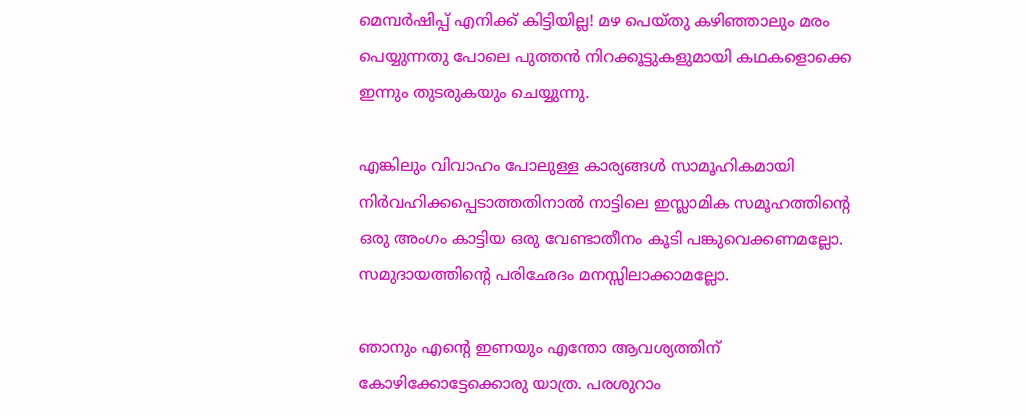മെമ്പര്‍ഷിപ്പ് എനിക്ക് കിട്ടിയില്ല! മഴ പെയ്തു കഴിഞ്ഞാലും മരം പെയ്യുന്നതു പോലെ പുത്തന്‍ നിറക്കൂട്ടുകളുമായി കഥകളൊക്കെ ഇന്നും തുടരുകയും ചെയ്യുന്നു.

എങ്കിലും വിവാഹം പോലുള്ള കാര്യങ്ങള്‍ സാമൂഹികമായി നിര്‍വഹിക്കപ്പെടാത്തതിനാല്‍ നാട്ടിലെ ഇസ്ലാമിക സമൂഹത്തിന്റെ ഒരു അംഗം കാട്ടിയ ഒരു വേണ്ടാതീനം കൂടി പങ്കുവെക്കണമല്ലോ. സമുദായത്തിന്റെ പരിഛേദം മനസ്സിലാക്കാമല്ലോ.

ഞാനും എന്റെ ഇണയും എന്തോ ആവശ്യത്തിന് കോഴിക്കോട്ടേക്കൊരു യാത്ര. പരശുറാം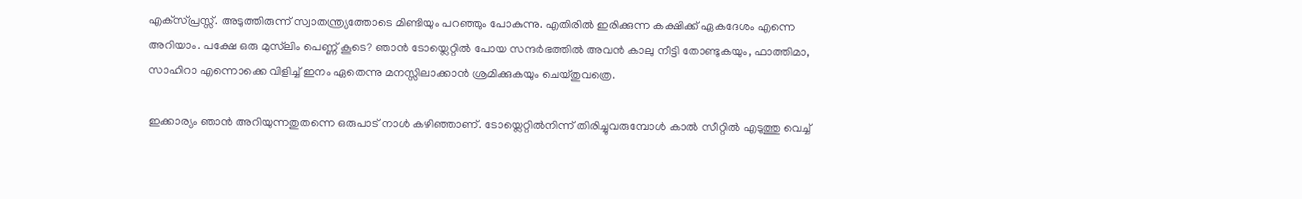എക്‌സ്പ്രസ്സ്. അടുത്തിരുന്ന് സ്വാതന്ത്ര്യത്തോടെ മിണ്ടിയും പറഞ്ഞും പോകുന്നു. എതിരില്‍ ഇരിക്കുന്ന കക്ഷിക്ക് ഏകദേശം എന്നെ അറിയാം. പക്ഷേ ഒരു മുസ്‌ലിം പെണ്ണ് കൂടെ? ഞാന്‍ ടോയ്ലെറ്റില്‍ പോയ സന്ദര്‍ഭത്തില്‍ അവന്‍ കാലു നീട്ടി തോണ്ടുകയും, ഫാത്തിമാ, സാഹിറാ എന്നൊക്കെ വിളിച്ച് ഇനം ഏതെന്നു മനസ്സിലാക്കാന്‍ ശ്രമിക്കുകയും ചെയ്തുവത്രെ.

ഇക്കാര്യം ഞാന്‍ അറിയുന്നതുതന്നെ ഒരുപാട് നാള്‍ കഴിഞ്ഞാണ്. ടോയ്ലെറ്റില്‍നിന്ന് തിരിച്ചുവരുമ്പോള്‍ കാല്‍ സീറ്റില്‍ എടുത്തു വെച്ച്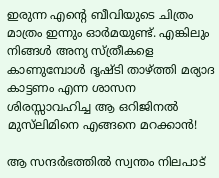ഇരുന്ന എന്റെ ബീവിയുടെ ചിത്രം മാത്രം ഇന്നും ഓര്‍മയുണ്ട്. എങ്കിലും നിങ്ങള്‍ അന്യ സ്ത്രീകളെ കാണുമ്പോള്‍ ദൃഷ്ടി താഴ്ത്തി മര്യാദ കാട്ടണം എന്ന ശാസന ശിരസ്സാവഹിച്ച ആ ഒറിജിനല്‍ മുസ്‌ലിമിനെ എങ്ങനെ മറക്കാന്‍!

ആ സന്ദര്‍ഭത്തില്‍ സ്വന്തം നിലപാട്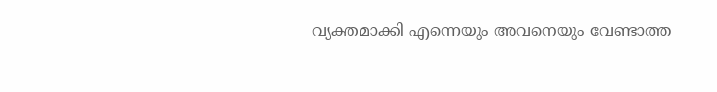വ്യക്തമാക്കി എന്നെയും അവനെയും വേണ്ടാത്ത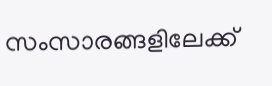സംസാരങ്ങളിലേക്ക്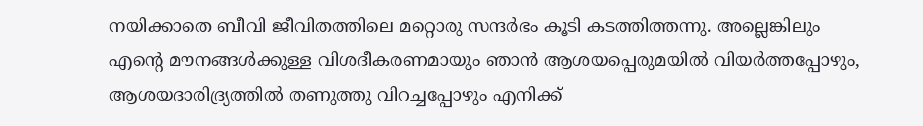നയിക്കാതെ ബീവി ജീവിതത്തിലെ മറ്റൊരു സന്ദര്‍ഭം കൂടി കടത്തിത്തന്നു. അല്ലെങ്കിലും എന്റെ മൗനങ്ങള്‍ക്കുള്ള വിശദീകരണമായും ഞാന്‍ ആശയപ്പെരുമയില്‍ വിയര്‍ത്തപ്പോഴും, ആശയദാരിദ്ര്യത്തില്‍ തണുത്തു വിറച്ചപ്പോഴും എനിക്ക്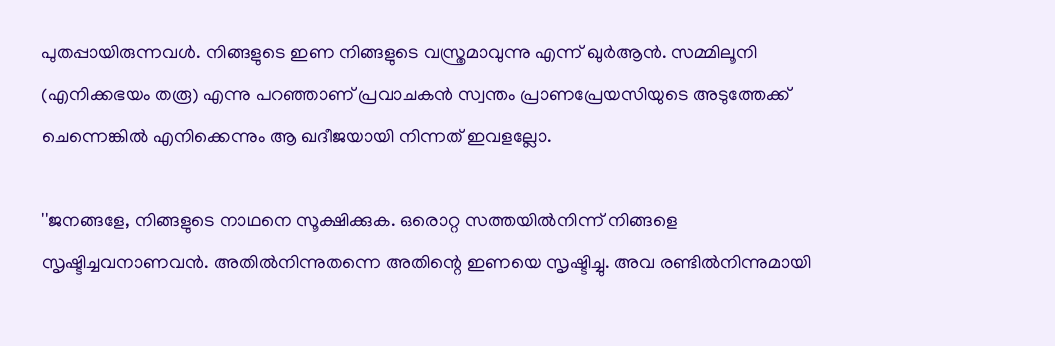പുതപ്പായിരുന്നവള്‍. നിങ്ങളുടെ ഇണ നിങ്ങളുടെ വസ്ത്രമാവുന്നു എന്ന് ഖുര്‍ആന്‍. സമ്മിലൂനി (എനിക്കഭയം തരൂ) എന്നു പറഞ്ഞാണ് പ്രവാചകന്‍ സ്വന്തം പ്രാണപ്രേയസിയുടെ അടുത്തേക്ക് ചെന്നെങ്കില്‍ എനിക്കെന്നും ആ ഖദീജയായി നിന്നത് ഇവളല്ലോ.

''ജനങ്ങളേ, നിങ്ങളുടെ നാഥനെ സൂക്ഷിക്കുക. ഒരൊറ്റ സത്തയില്‍നിന്ന് നിങ്ങളെ സൃഷ്ടിച്ചവനാണവന്‍. അതില്‍നിന്നുതന്നെ അതിന്റെ ഇണയെ സൃഷ്ടിച്ചു. അവ രണ്ടില്‍നിന്നുമായി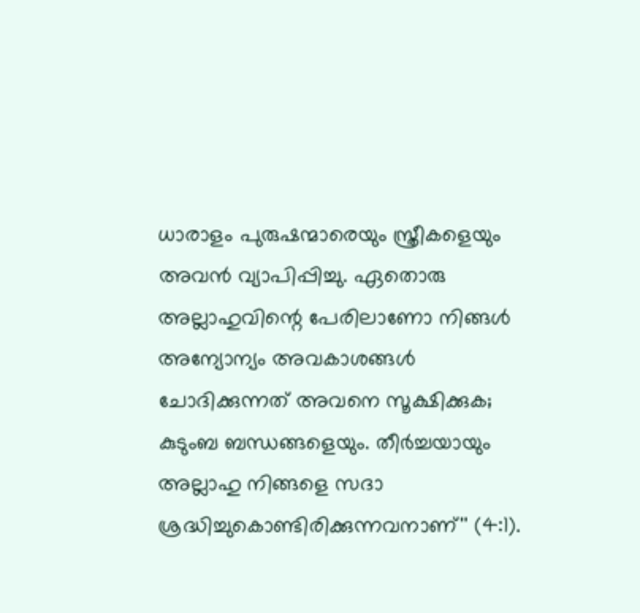ധാരാളം പുരുഷന്മാരെയും സ്ത്രീകളെയും അവന്‍ വ്യാപിപ്പിച്ചു. ഏതൊരു അല്ലാഹുവിന്റെ പേരിലാണോ നിങ്ങള്‍ അന്യോന്യം അവകാശങ്ങള്‍ ചോദിക്കുന്നത് അവനെ സൂക്ഷിക്കുക; കുടുംബ ബന്ധങ്ങളെയും. തീര്‍ച്ചയായും അല്ലാഹു നിങ്ങളെ സദാ ശ്രദ്ധിച്ചുകൊണ്ടിരിക്കുന്നവനാണ്'' (4:1).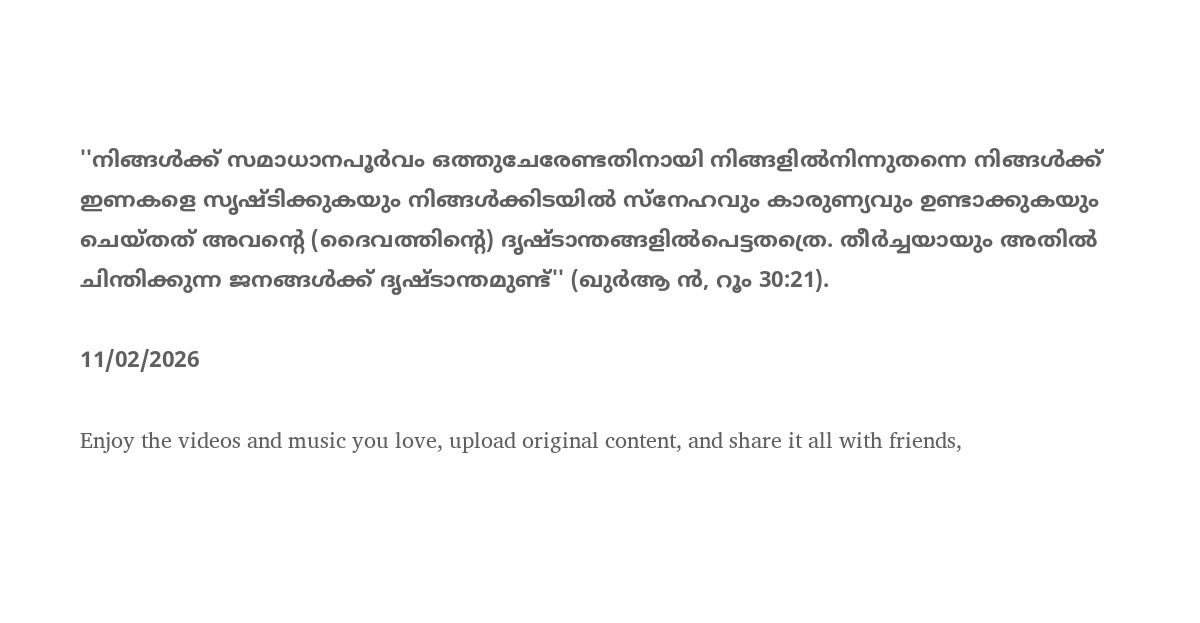''നിങ്ങള്‍ക്ക് സമാധാനപൂര്‍വം ഒത്തുചേരേണ്ടതിനായി നിങ്ങളില്‍നിന്നുതന്നെ നിങ്ങള്‍ക്ക് ഇണകളെ സൃഷ്ടിക്കുകയും നിങ്ങള്‍ക്കിടയില്‍ സ്നേഹവും കാരുണ്യവും ഉണ്ടാക്കുകയും ചെയ്തത് അവന്റെ (ദൈവത്തിന്റെ) ദൃഷ്ടാന്തങ്ങളില്‍പെട്ടതത്രെ. തീര്‍ച്ചയായും അതില്‍ ചിന്തിക്കുന്ന ജനങ്ങള്‍ക്ക് ദൃഷ്ടാന്തമുണ്ട്'' (ഖുര്‍ആ ന്‍, റൂം 30:21).

11/02/2026

Enjoy the videos and music you love, upload original content, and share it all with friends,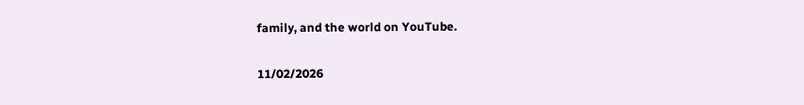family, and the world on YouTube.

11/02/2026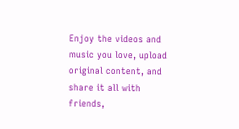Enjoy the videos and music you love, upload original content, and share it all with friends,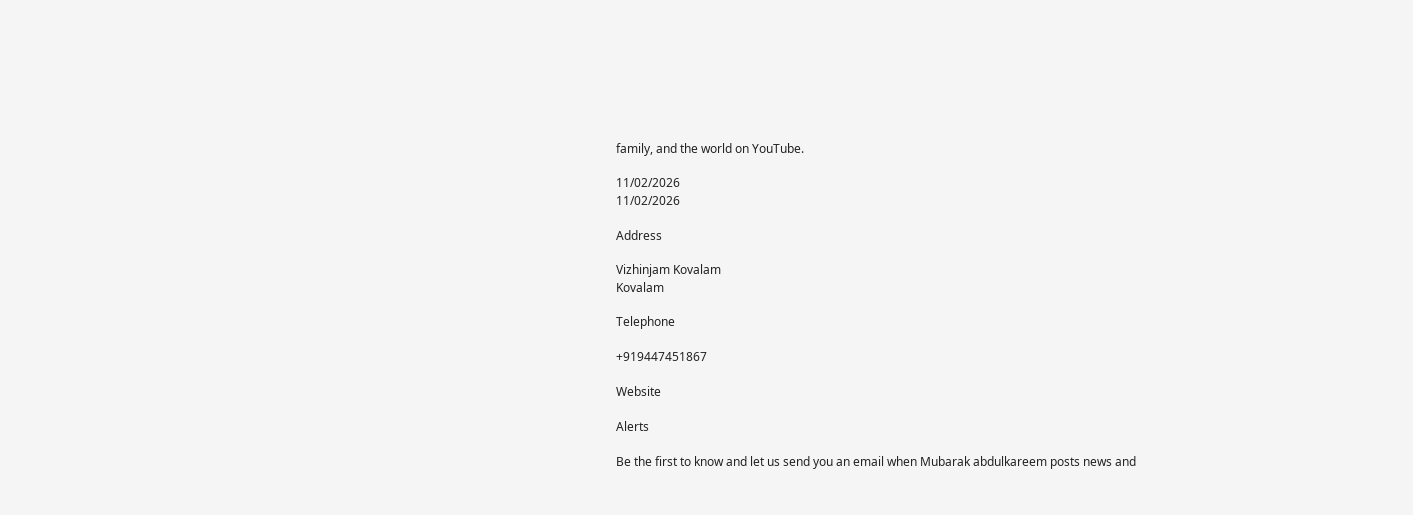family, and the world on YouTube.

11/02/2026
11/02/2026

Address

Vizhinjam Kovalam
Kovalam

Telephone

+919447451867

Website

Alerts

Be the first to know and let us send you an email when Mubarak abdulkareem posts news and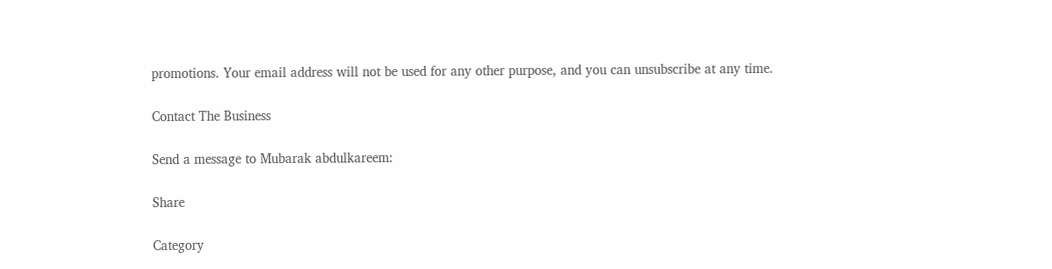promotions. Your email address will not be used for any other purpose, and you can unsubscribe at any time.

Contact The Business

Send a message to Mubarak abdulkareem:

Share

Category